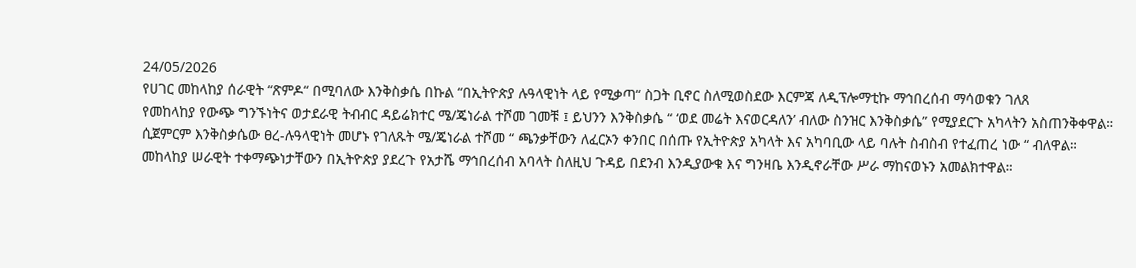24/05/2026
የሀገር መከላከያ ሰራዊት “ጽምዶ“ በሚባለው እንቅስቃሴ በኩል “በኢትዮጵያ ሉዓላዊነት ላይ የሚቃጣ“ ስጋት ቢኖር ስለሚወስደው እርምጃ ለዲፕሎማቲኩ ማኅበረሰብ ማሳወቁን ገለጸ
የመከላከያ የውጭ ግንኙነትና ወታደራዊ ትብብር ዳይሬክተር ሜ/ጄነራል ተሾመ ገመቹ ፤ ይህንን እንቅስቃሴ “ ‘ወደ መሬት እናወርዳለን’ ብለው ስንዝር እንቅስቃሴ” የሚያደርጉ አካላትን አስጠንቅቀዋል።
ሲጀምርም እንቅስቃሴው ፀረ-ሉዓላዊነት መሆኑ የገለጹት ሜ/ጄነራል ተሾመ “ ጫንቃቸውን ለፈርኦን ቀንበር በሰጡ የኢትዮጵያ አካላት እና አካባቢው ላይ ባሉት ስብስብ የተፈጠረ ነው “ ብለዋል።
መከላከያ ሠራዊት ተቀማጭነታቸውን በኢትዮጵያ ያደረጉ የአታሼ ማኅበረሰብ አባላት ስለዚህ ጉዳይ በደንብ እንዲያውቁ እና ግንዛቤ እንዲኖራቸው ሥራ ማከናወኑን አመልክተዋል።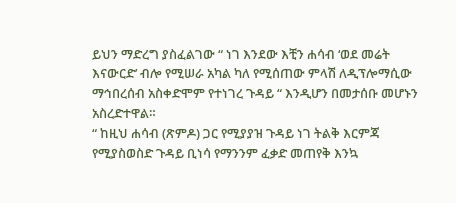ይህን ማድረግ ያስፈልገው “ ነገ እንደው እቺን ሐሳብ ‘ወደ መሬት እናውርድ’ ብሎ የሚሠራ አካል ካለ የሚሰጠው ምላሽ ለዲፕሎማሲው ማኅበረሰብ አስቀድሞም የተነገረ ጉዳይ “ እንዲሆን በመታሰቡ መሆኑን አስረድተዋል።
“ ከዚህ ሐሳብ (ጽምዶ) ጋር የሚያያዝ ጉዳይ ነገ ትልቅ እርምጃ የሚያስወስድ ጉዳይ ቢነሳ የማንንም ፈቃድ መጠየቅ እንኳ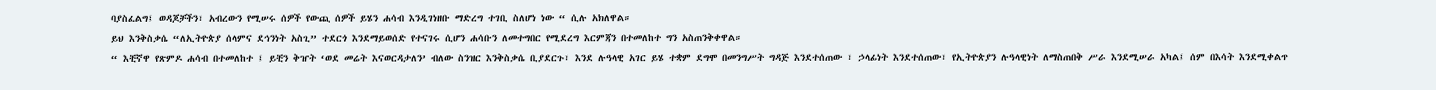ባያስፈልግ፤ ወዳጆቻችን፣ አብረውን የሚሠሩ ሰዎች የውጪ ሰዎች ይሄን ሐሳብ እንዲገነዘቡ ማድረግ ተገቢ ስለሆነ ነው “ ሲሉ አክለዋል።
ይህ እንቅስቃሴ “ለኢትዮጵያ ሰላምና ደኅንነት አስጊ” ተደርጎ እንደማይወሰድ የተናገሩ ሲሆን ሐሳቡን ለመተግበር የሚደረግ እርምጃን በተመለከተ ግን አስጠንቅቀዋል።
“ እቺኛዋ የጽምዶ ሐሳብ በተመለከተ ፤ ይቺን ቅዠት ‘ወደ መሬት እናወርዳታለን’ ብለው ስንዝር እንቅስቃሴ ቢያደርጉ፣ እንደ ሉዓላዊ አገር ይሄ ተቋም ደግሞ በመንግሥት ግዳጅ እንደተሰጠው ፣ ኃላፊነት እንደተሰጠው፣ የኢትዮጵያን ሉዓላዊነት ለማስጠበቅ ሥራ እንደሚሠራ አካል፤ ሰም በእሳት እንደሚቀልጥ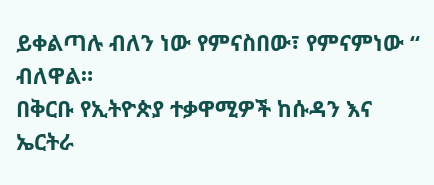ይቀልጣሉ ብለን ነው የምናስበው፣ የምናምነው “ ብለዋል።
በቅርቡ የኢትዮጵያ ተቃዋሚዎች ከሱዳን እና ኤርትራ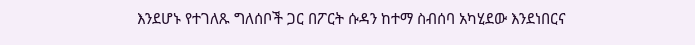እንደሆኑ የተገለጹ ግለሰቦች ጋር በፖርት ሱዳን ከተማ ስብሰባ አካሂደው እንደነበርና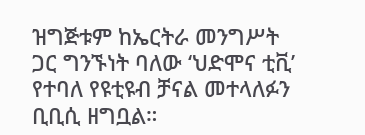ዝግጅቱም ከኤርትራ መንግሥት ጋር ግንኙነት ባለው ‘ህድሞና ቲቪ’ የተባለ የዩቲዩብ ቻናል መተላለፉን ቢቢሲ ዘግቧል።